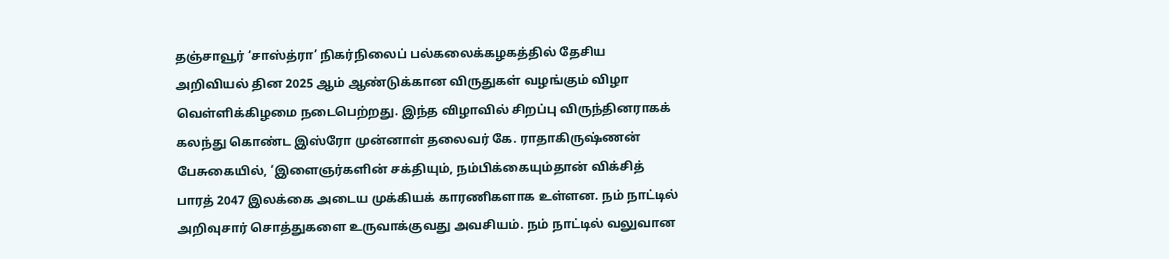தஞ்சாவூர் ‘சாஸ்த்ரா’ நிகர்நிலைப் பல்கலைக்கழகத்தில் தேசிய அறிவியல் தின 2025 ஆம் ஆண்டுக்கான விருதுகள் வழங்கும் விழா வெள்ளிக்கிழமை நடைபெற்றது. இந்த விழாவில் சிறப்பு விருந்தினராகக் கலந்து கொண்ட இஸ்ரோ முன்னாள் தலைவர் கே. ராதாகிருஷ்ணன் பேசுகையில், ‘இளைஞர்களின் சக்தியும், நம்பிக்கையும்தான் விக்சித் பாரத் 2047 இலக்கை அடைய முக்கியக் காரணிகளாக உள்ளன. நம் நாட்டில் அறிவுசார் சொத்துகளை உருவாக்குவது அவசியம். நம் நாட்டில் வலுவான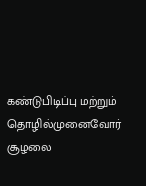கண்டுபிடிப்பு மற்றும் தொழில்முனைவோர் சூழலை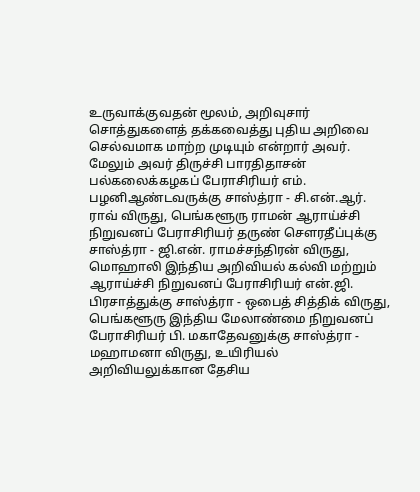உருவாக்குவதன் மூலம், அறிவுசார் சொத்துகளைத் தக்கவைத்து புதிய அறிவை செல்வமாக மாற்ற முடியும் என்றார் அவர். மேலும் அவர் திருச்சி பாரதிதாசன் பல்கலைக்கழகப் பேராசிரியர் எம். பழனிஆண்டவருக்கு சாஸ்த்ரா - சி.என்.ஆர். ராவ் விருது, பெங்களூரு ராமன் ஆராய்ச்சி நிறுவனப் பேராசிரியர் தருண் சௌரதீப்புக்கு சாஸ்த்ரா - ஜி.என். ராமச்சந்திரன் விருது, மொஹாலி இந்திய அறிவியல் கல்வி மற்றும் ஆராய்ச்சி நிறுவனப் பேராசிரியர் என்.ஜி. பிரசாத்துக்கு சாஸ்த்ரா - ஒபைத் சித்திக் விருது, பெங்களூரு இந்திய மேலாண்மை நிறுவனப் பேராசிரியர் பி. மகாதேவனுக்கு சாஸ்த்ரா - மஹாமனா விருது, உயிரியல் அறிவியலுக்கான தேசிய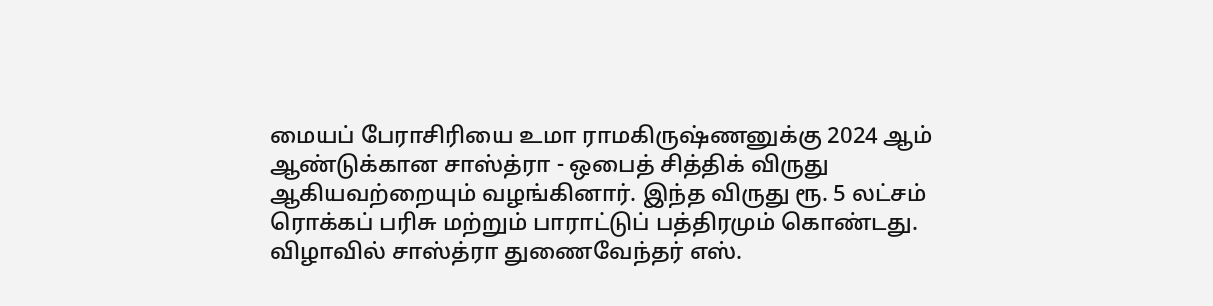மையப் பேராசிரியை உமா ராமகிருஷ்ணனுக்கு 2024 ஆம் ஆண்டுக்கான சாஸ்த்ரா - ஒபைத் சித்திக் விருது ஆகியவற்றையும் வழங்கினார். இந்த விருது ரூ. 5 லட்சம் ரொக்கப் பரிசு மற்றும் பாராட்டுப் பத்திரமும் கொண்டது. விழாவில் சாஸ்த்ரா துணைவேந்தர் எஸ்.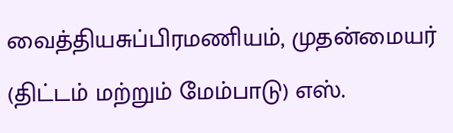வைத்தியசுப்பிரமணியம், முதன்மையர் (திட்டம் மற்றும் மேம்பாடு) எஸ்.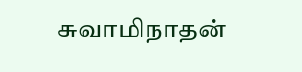சுவாமிநாதன்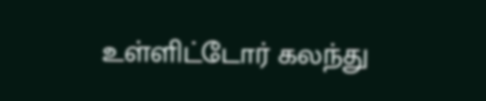உள்ளிட்டோர் கலந்து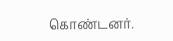கொண்டனர்.